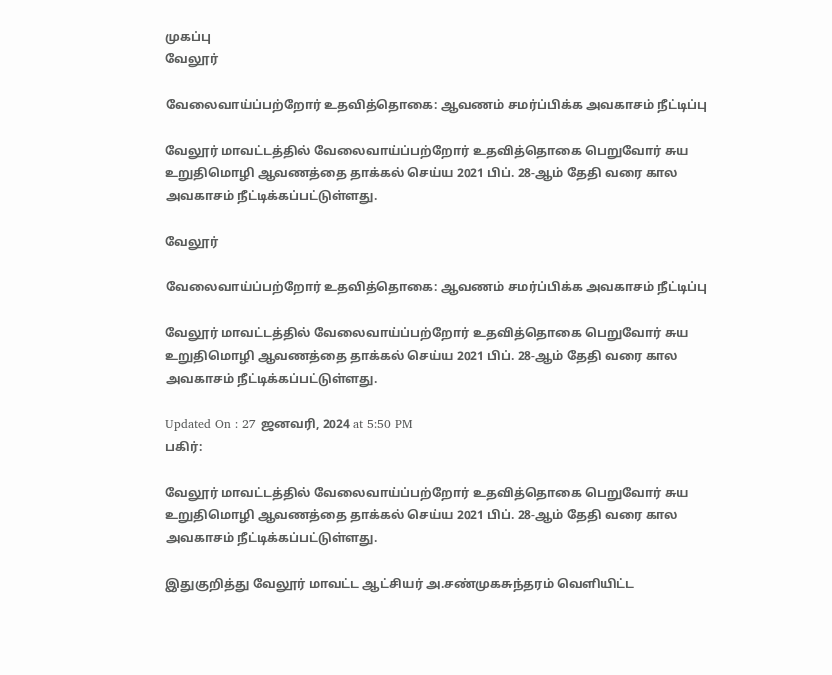முகப்பு
வேலூர்

வேலைவாய்ப்பற்றோர் உதவித்தொகை: ஆவணம் சமர்ப்பிக்க அவகாசம் நீட்டிப்பு

வேலூர் மாவட்டத்தில் வேலைவாய்ப்பற்றோர் உதவித்தொகை பெறுவோர் சுய உறுதிமொழி ஆவணத்தை தாக்கல் செய்ய 2021 பிப். 28-ஆம் தேதி வரை கால அவகாசம் நீட்டிக்கப்பட்டுள்ளது.

வேலூர்

வேலைவாய்ப்பற்றோர் உதவித்தொகை: ஆவணம் சமர்ப்பிக்க அவகாசம் நீட்டிப்பு

வேலூர் மாவட்டத்தில் வேலைவாய்ப்பற்றோர் உதவித்தொகை பெறுவோர் சுய உறுதிமொழி ஆவணத்தை தாக்கல் செய்ய 2021 பிப். 28-ஆம் தேதி வரை கால அவகாசம் நீட்டிக்கப்பட்டுள்ளது.

Updated On : 27 ஜனவரி, 2024 at 5:50 PM
பகிர்:

வேலூர் மாவட்டத்தில் வேலைவாய்ப்பற்றோர் உதவித்தொகை பெறுவோர் சுய உறுதிமொழி ஆவணத்தை தாக்கல் செய்ய 2021 பிப். 28-ஆம் தேதி வரை கால அவகாசம் நீட்டிக்கப்பட்டுள்ளது.

இதுகுறித்து வேலூர் மாவட்ட ஆட்சியர் அ.சண்முகசுந்தரம் வெளியிட்ட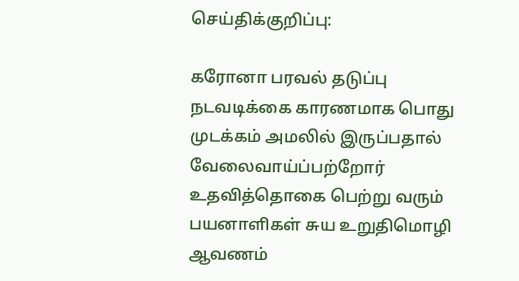செய்திக்குறிப்பு:

கரோனா பரவல் தடுப்பு நடவடிக்கை காரணமாக பொது முடக்கம் அமலில் இருப்பதால் வேலைவாய்ப்பற்றோர் உதவித்தொகை பெற்று வரும் பயனாளிகள் சுய உறுதிமொழி ஆவணம்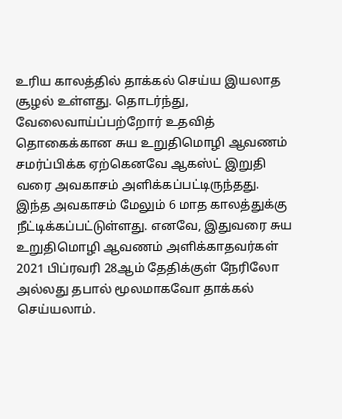உரிய காலத்தில் தாக்கல் செய்ய இயலாத சூழல் உள்ளது. தொடர்ந்து, வேலைவாய்ப்பற்றோர் உதவித் தொகைக்கான சுய உறுதிமொழி ஆவணம் சமர்ப்பிக்க ஏற்கெனவே ஆகஸ்ட் இறுதி வரை அவகாசம் அளிக்கப்பட்டிருந்தது. இந்த அவகாசம் மேலும் 6 மாத காலத்துக்கு நீட்டிக்கப்பட்டுள்ளது. எனவே, இதுவரை சுய உறுதிமொழி ஆவணம் அளிக்காதவர்கள் 2021 பிப்ரவரி 28ஆம் தேதிக்குள் நேரிலோ அல்லது தபால் மூலமாகவோ தாக்கல் செய்யலாம்.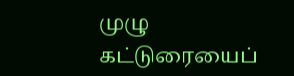முழு கட்டுரையைப்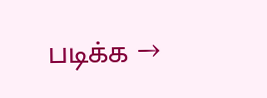படிக்க →